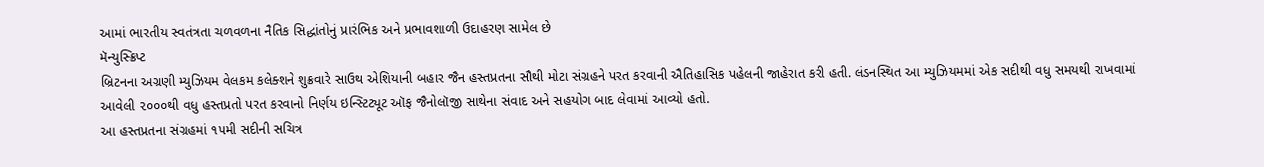આમાં ભારતીય સ્વતંત્રતા ચળવળના નૈતિક સિદ્ધાંતોનું પ્રારંભિક અને પ્રભાવશાળી ઉદાહરણ સામેલ છે
મૅન્યુસ્ક્રિપ્ટ
બ્રિટનના અગ્રણી મ્યુઝિયમ વેલકમ કલેક્શને શુક્રવારે સાઉથ એશિયાની બહાર જૈન હસ્તપ્રતના સૌથી મોટા સંગ્રહને પરત કરવાની ઐતિહાસિક પહેલની જાહેરાત કરી હતી. લંડનસ્થિત આ મ્યુઝિયમમાં એક સદીથી વધુ સમયથી રાખવામાં આવેલી ૨૦૦૦થી વધુ હસ્તપ્રતો પરત કરવાનો નિર્ણય ઇન્સ્ટિટ્યૂટ ઑફ જૈનોલૉજી સાથેના સંવાદ અને સહયોગ બાદ લેવામાં આવ્યો હતો.
આ હસ્તપ્રતના સંગ્રહમાં ૧૫મી સદીની સચિત્ર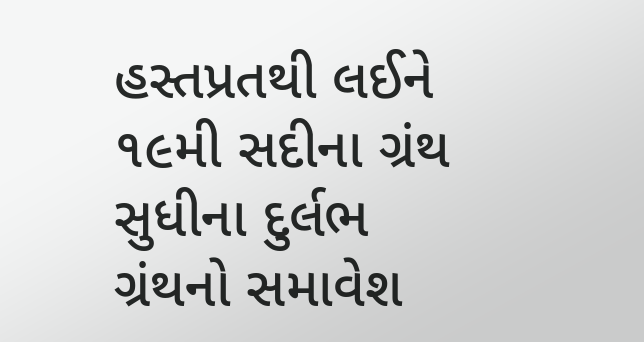હસ્તપ્રતથી લઈને ૧૯મી સદીના ગ્રંથ સુધીના દુર્લભ ગ્રંથનો સમાવેશ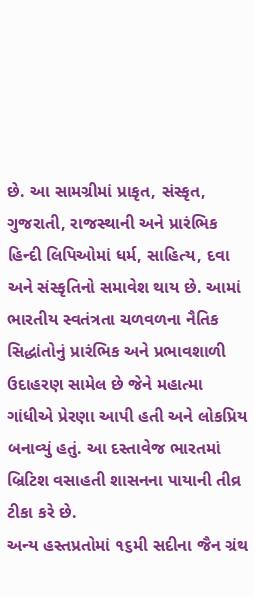છે. આ સામગ્રીમાં પ્રાકૃત, સંસ્કૃત, ગુજરાતી, રાજસ્થાની અને પ્રારંભિક હિન્દી લિપિઓમાં ધર્મ, સાહિત્ય, દવા અને સંસ્કૃતિનો સમાવેશ થાય છે. આમાં ભારતીય સ્વતંત્રતા ચળવળના નૈતિક સિદ્ધાંતોનું પ્રારંભિક અને પ્રભાવશાળી ઉદાહરણ સામેલ છે જેને મહાત્મા ગાંધીએ પ્રેરણા આપી હતી અને લોકપ્રિય બનાવ્યું હતું. આ દસ્તાવેજ ભારતમાં બ્રિટિશ વસાહતી શાસનના પાયાની તીવ્ર ટીકા કરે છે.
અન્ય હસ્તપ્રતોમાં ૧૬મી સદીના જૈન ગ્રંથ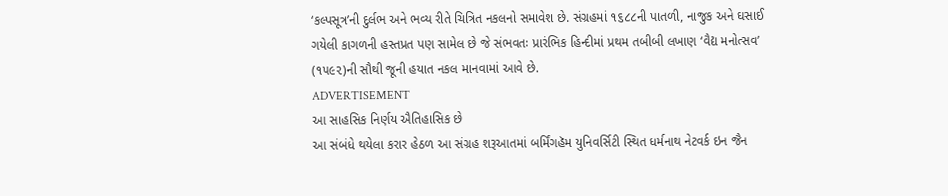‘કલ્પસૂત્ર’ની દુર્લભ અને ભવ્ય રીતે ચિત્રિત નકલનો સમાવેશ છે. સંગ્રહમાં ૧૬૮૮ની પાતળી, નાજુક અને ઘસાઈ ગયેલી કાગળની હસ્તપ્રત પણ સામેલ છે જે સંભવતઃ પ્રારંભિક હિન્દીમાં પ્રથમ તબીબી લખાણ ‘વૈદ્ય મનોત્સવ’ (૧૫૯૨)ની સૌથી જૂની હયાત નકલ માનવામાં આવે છે.
ADVERTISEMENT
આ સાહસિક નિર્ણય ઐતિહાસિક છે
આ સંબંધે થયેલા કરાર હેઠળ આ સંગ્રહ શરૂઆતમાં બર્મિંગહૅમ યુનિવર્સિટી સ્થિત ધર્મનાથ નેટવર્ક ઇન જૈન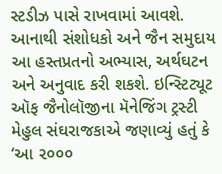સ્ટડીઝ પાસે રાખવામાં આવશે. આનાથી સંશોધકો અને જૈન સમુદાય આ હસ્તપ્રતનો અભ્યાસ, અર્થઘટન અને અનુવાદ કરી શકશે. ઇન્સ્ટિટ્યૂટ ઑફ જૈનોલૉજીના મૅનેજિંગ ટ્રસ્ટી મેહુલ સંઘરાજકાએ જણાવ્યું હતું કે ‘આ ૨૦૦૦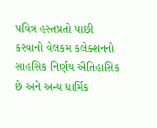પવિત્ર હસ્તપ્રતો પાછી કરવાનો વેલકમ કલેક્શનનો સાહસિક નિર્ણય ઐતિહાસિક છે અને અન્ય ધાર્મિક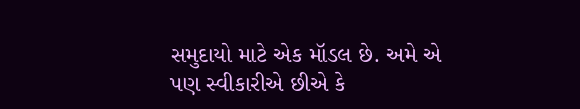સમુદાયો માટે એક મૉડલ છે. અમે એ પણ સ્વીકારીએ છીએ કે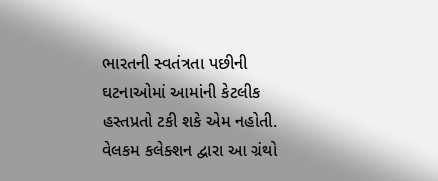ભારતની સ્વતંત્રતા પછીની ઘટનાઓમાં આમાંની કેટલીક હસ્તપ્રતો ટકી શકે એમ નહોતી. વેલકમ કલેક્શન દ્વારા આ ગ્રંથો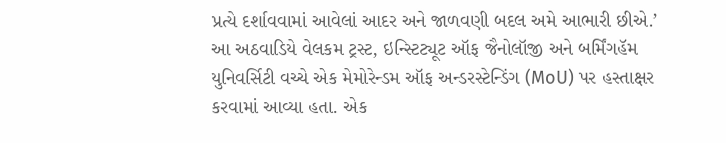પ્રત્યે દર્શાવવામાં આવેલાં આદર અને જાળવણી બદલ અમે આભારી છીએ.’
આ અઠવાડિયે વેલકમ ટ્રસ્ટ, ઇન્સ્ટિટ્યૂટ ઑફ જૈનોલૉજી અને બર્મિંગહૅમ યુનિવર્સિટી વચ્ચે એક મેમોરેન્ડમ ઑફ અન્ડરસ્ટેન્ડિંગ (MoU) પર હસ્તાક્ષર કરવામાં આવ્યા હતા. એક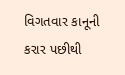વિગતવાર કાનૂની કરાર પછીથી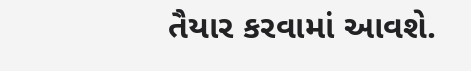તૈયાર કરવામાં આવશે.